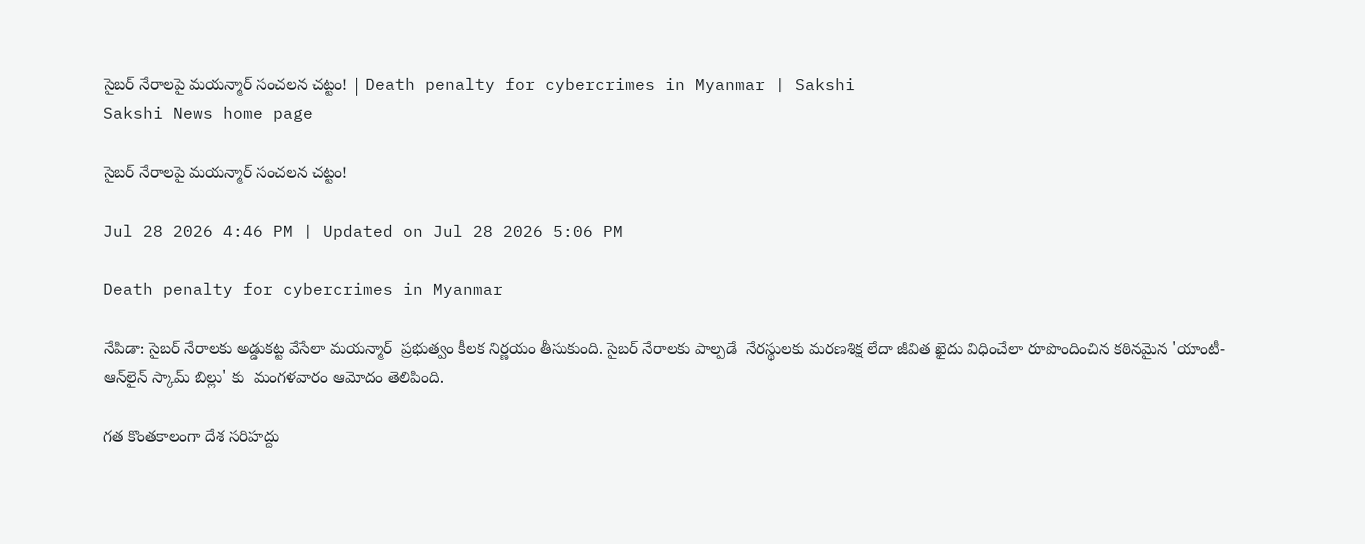సైబర్‌ నేరాలపై మయన్మార్ సంచలన చట్టం! | Death penalty for cybercrimes in Myanmar | Sakshi
Sakshi News home page

సైబర్‌ నేరాలపై మయన్మార్ సంచలన చట్టం!

Jul 28 2026 4:46 PM | Updated on Jul 28 2026 5:06 PM

Death penalty for cybercrimes in Myanmar

నేపిడా: సైబర్‌ నేరాలకు అడ్డుకట్ట వేసేలా మయన్మార్  ప్రభుత్వం కీలక నిర్ణయం తీసుకుంది. సైబర్ నేరాలకు పాల్పడే  నేరస్థులకు మరణశిక్ష లేదా జీవిత ఖైదు విధించేలా రూపొందించిన కఠినమైన 'యాంటీ-ఆన్‌లైన్ స్కామ్ బిల్లు' కు  మంగళవారం ఆమోదం తెలిపింది.

గత కొంతకాలంగా దేశ సరిహద్దు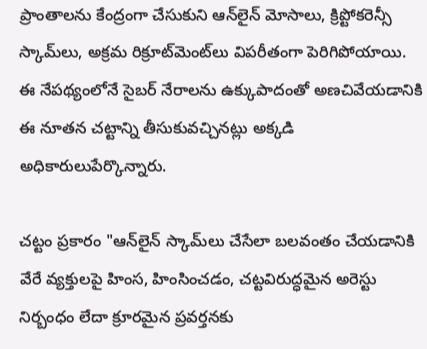ప్రాంతాలను కేంద్రంగా చేసుకుని ఆన్‌లైన్ మోసాలు, క్రిప్టోకరెన్సీ స్కామ్‌లు, అక్రమ రిక్రూట్‌మెంట్‌లు విపరీతంగా పెరిగిపోయాయి. ఈ నేపథ్యంలోనే సైబర్ నేరాలను ఉక్కుపాదంతో అణచివేయడానికి ఈ నూతన చట్టాన్ని తీసుకువచ్చినట్లు అక్కడి అధికారులుపేర్కొన్నారు.

చట్టం ప్రకారం "ఆన్‌లైన్ స్కామ్‌లు చేసేలా బలవంతం చేయడానికి వేరే వ్యక్తులపై హింస, హింసించడం, చట్టవిరుద్ధమైన అరెస్టు నిర్బంధం లేదా క్రూరమైన ప్రవర్తనకు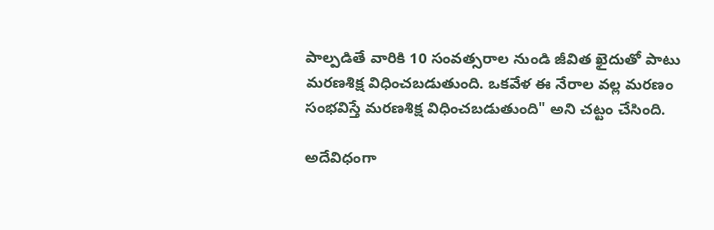పాల్పడితే వారికి 10 సంవత్సరాల నుండి జీవిత ఖైదుతో పాటు మరణశిక్ష విధించబడుతుంది. ఒకవేళ ఈ నేరాల వల్ల మరణం సంభవిస్తే మరణశిక్ష విధించబడుతుంది" అని చట్టం చేసింది.

అదేవిధంగా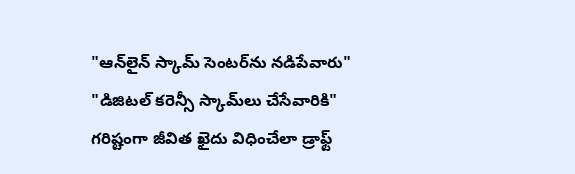"ఆన్‌లైన్ స్కామ్ సెంటర్‌ను నడిపేవారు"  "డిజిటల్ కరెన్సీ స్కామ్‌లు చేసేవారికి" గరిష్టంగా జీవిత ఖైదు విధించేలా డ్రాఫ్ట్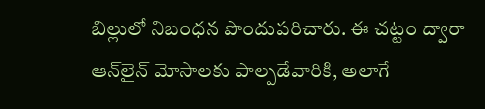బిల్లులో నిబంధన పొందుపరిచారు. ఈ చట్టం ద్వారా ఆన్‌లైన్ మోసాలకు పాల్పడేవారికి, అలాగే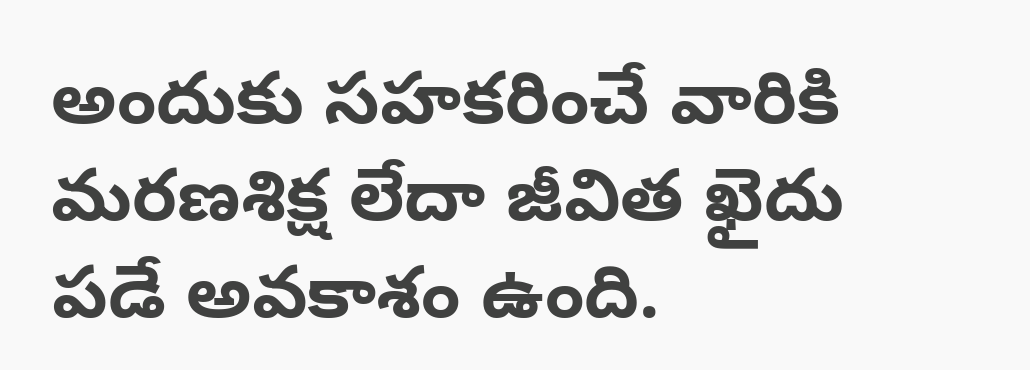అందుకు సహకరించే వారికి మరణశిక్ష లేదా జీవిత ఖైదు పడే అవకాశం ఉంది.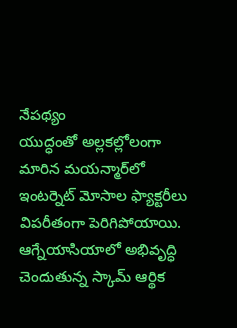నేపథ్యం
యుద్ధంతో అల్లకల్లోలంగా మారిన మయన్మార్‌లో ఇంటర్నెట్ మోసాల ఫ్యాక్టరీలు విపరీతంగా పెరిగిపోయాయి. ఆగ్నేయాసియాలో అభివృద్ధి చెందుతున్న స్కామ్ ఆర్థిక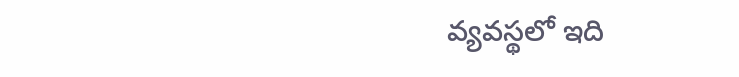వ్యవస్థలో ఇది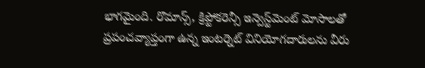భాగమైంది. రొమాన్స్, క్రిప్టోకరెన్సీ ఇన్వెస్ట్‌మెంట్ మోసాలతో ప్రపంచవ్యాప్తంగా ఉన్న ఇంటర్నెట్ వినియోగదారులను వీరు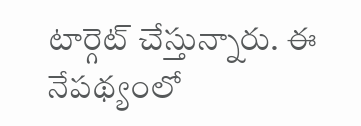టార్గెట్ చేస్తున్నారు. ఈ నేపథ్యంలో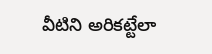వీటిని అరికట్టేలా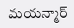మయన్మార్‌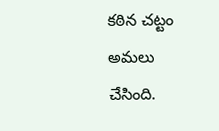కఠిన చట్టం అమలు చేసింది.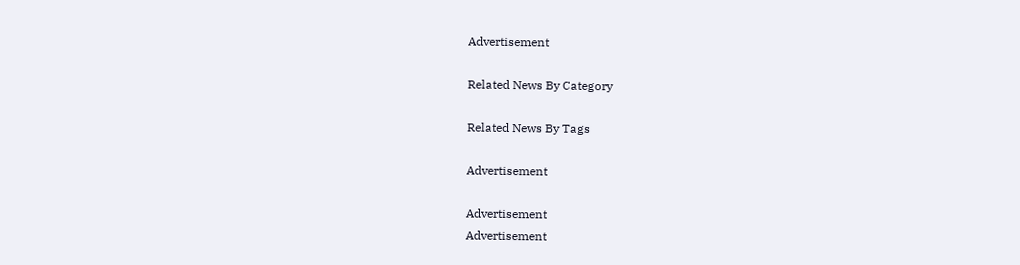Advertisement

Related News By Category

Related News By Tags

Advertisement

Advertisement
Advertisement